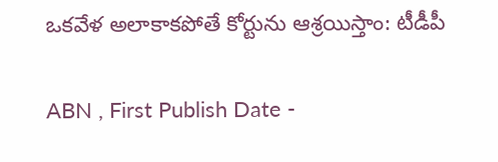ఒకవేళ అలాకాకపోతే కోర్టును ఆశ్రయిస్తాం: టీడీపీ

ABN , First Publish Date -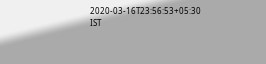2020-03-16T23:56:53+05:30 IST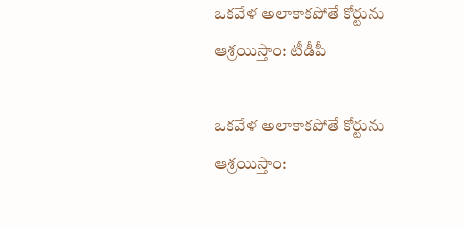ఒకవేళ అలాకాకపోతే కోర్టును ఆశ్రయిస్తాం: టీడీపీ

ఒకవేళ అలాకాకపోతే కోర్టును ఆశ్రయిస్తాం: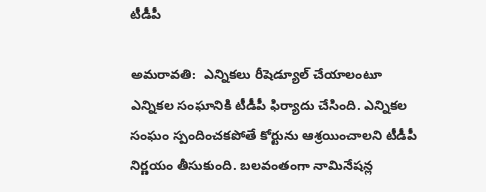టీడీపీ

అమరావతి:  ఎన్నికలు రీషెడ్యూల్ చేయాలంటూ ఎన్నికల సంఘానికి టీడీపీ ఫిర్యాదు చేసింది. ఎన్నికల సంఘం స్పందించకపోతే కోర్టును ఆశ్రయించాలని టీడీపీ నిర్ణయం తీసుకుంది. బలవంతంగా నామినేషన్ల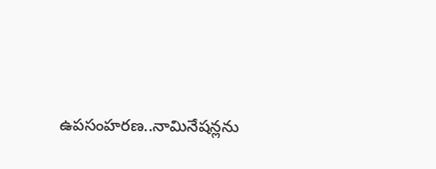ఉపసంహరణ..నామినేషన్లను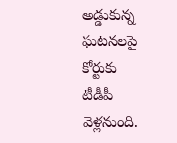అడ్డుకున్న ఘటనలపై కోర్టుకు  టీడీపీ వెళ్లనుంది.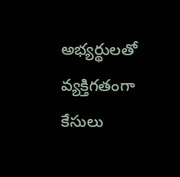అభ్యర్థులతో వ్యక్తిగతంగా కేసులు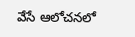వేసే ఆలోచనలో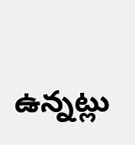ఉన్నట్లు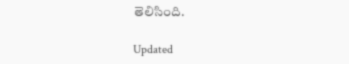తెలిసింది.

Updated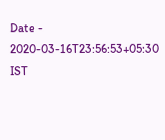Date - 2020-03-16T23:56:53+05:30 IST